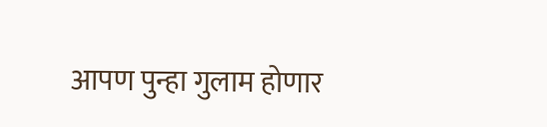आपण पुन्हा गुलाम होणार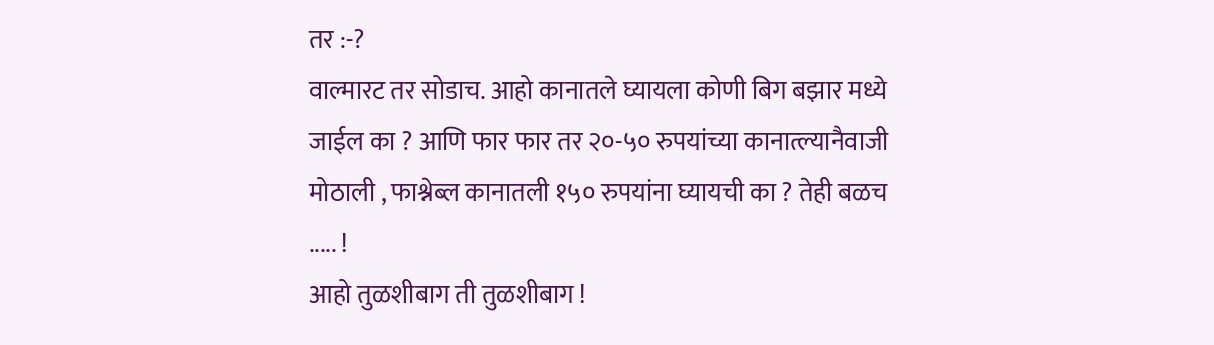तर :-?
वाल्मारट तर सोडाच. आहो कानातले घ्यायला कोणी बिग बझार मध्ये जाईल का ? आणि फार फार तर २०-५० रुपयांच्या कानात्ल्यानैवाजी मोठाली , फाश्नेब्ल कानातली १५० रुपयांना घ्यायची का ? तेही बळच ..... !
आहो तुळशीबाग ती तुळशीबाग !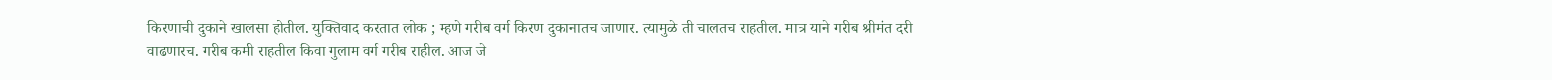किरणाची दुकाने खालसा होतील. युक्तिवाद करतात लोक ; म्हणे गरीब वर्ग किरण दुकानातच जाणार. त्यामुळे ती चालतच राहतील. मात्र याने गरीब श्रीमंत दरी वाढणारच. गरीब कमी राहतील किवा गुलाम वर्ग गरीब राहील. आज जे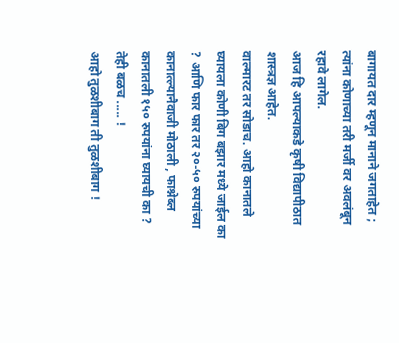बागायत दार म्हणून मानाने जगताहेत ; त्यांना कोणाच्या तरी मर्जी वर अवलंबून रहावे लागेल.
आज हि आपल्याकडे कृषी विद्यापीठात शास्त्रज्ञ आहेत.
वाल्मारट तर सोडाच. आहो कानातले घ्यायला कोणी बिग बझार मध्ये जाईल का ? आणि फार फार तर २०-५० रुपयांच्या कानात्ल्यानैवाजी मोठाली , फाश्नेब्ल कानातली १५० रुपयांना घ्यायची का ? तेही बळच ..... !
आहो तुळशीबाग ती तुळशीबाग !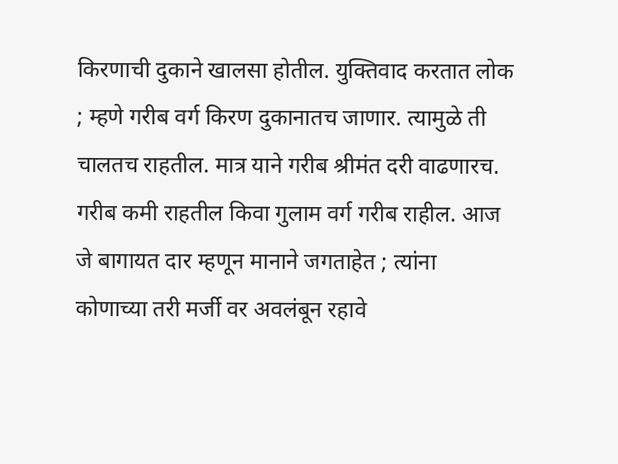किरणाची दुकाने खालसा होतील. युक्तिवाद करतात लोक ; म्हणे गरीब वर्ग किरण दुकानातच जाणार. त्यामुळे ती चालतच राहतील. मात्र याने गरीब श्रीमंत दरी वाढणारच. गरीब कमी राहतील किवा गुलाम वर्ग गरीब राहील. आज जे बागायत दार म्हणून मानाने जगताहेत ; त्यांना कोणाच्या तरी मर्जी वर अवलंबून रहावे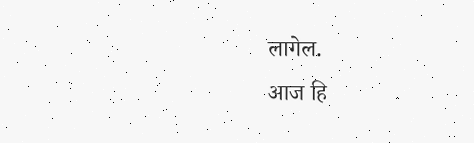लागेल.
आज हि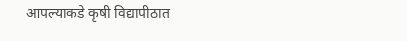आपल्याकडे कृषी विद्यापीठात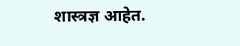शास्त्रज्ञ आहेत.